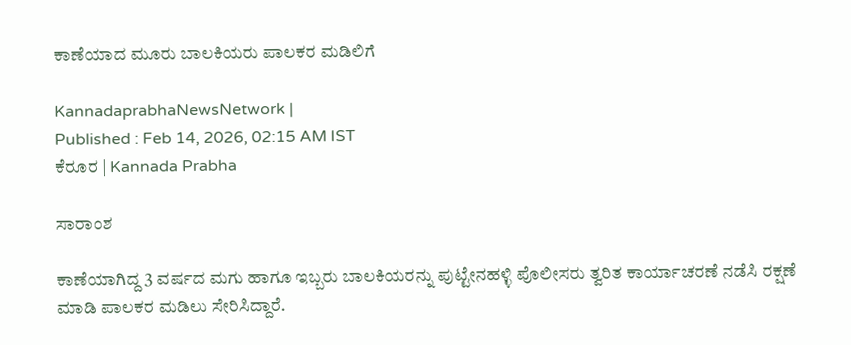ಕಾಣೆಯಾದ ಮೂರು ಬಾಲಕಿಯರು ಪಾಲಕರ ಮಡಿಲಿಗೆ

KannadaprabhaNewsNetwork |
Published : Feb 14, 2026, 02:15 AM IST
ಕೆರೂರ | Kannada Prabha

ಸಾರಾಂಶ

ಕಾಣೆಯಾಗಿದ್ದ 3 ವರ್ಷದ ಮಗು ಹಾಗೂ ಇಬ್ಬರು ಬಾಲಕಿಯರನ್ನು ಪುಟ್ಟೇನಹಳ್ಳಿ ಪೊಲೀಸರು ತ್ವರಿತ ಕಾರ್ಯಾಚರಣೆ ನಡೆಸಿ ರಕ್ಷಣೆ ಮಾಡಿ ಪಾಲಕರ ಮಡಿಲು ಸೇರಿಸಿದ್ದಾರೆ.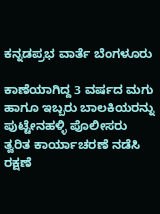ಕನ್ನಡಪ್ರಭ ವಾರ್ತೆ ಬೆಂಗಳೂರು

ಕಾಣೆಯಾಗಿದ್ದ 3 ವರ್ಷದ ಮಗು ಹಾಗೂ ಇಬ್ಬರು ಬಾಲಕಿಯರನ್ನು ಪುಟ್ಟೇನಹಳ್ಳಿ ಪೊಲೀಸರು ತ್ವರಿತ ಕಾರ್ಯಾಚರಣೆ ನಡೆಸಿ ರಕ್ಷಣೆ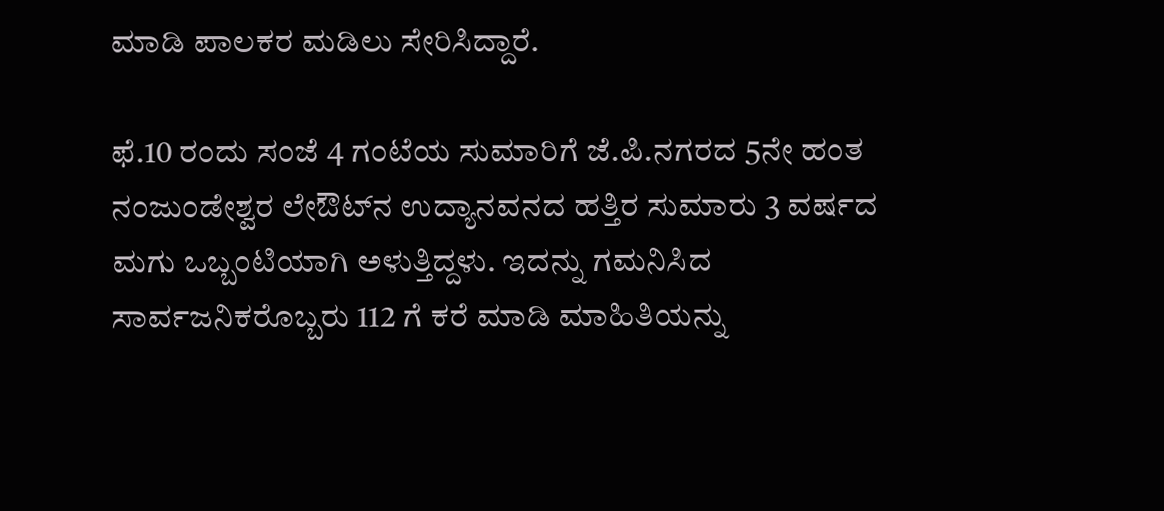ಮಾಡಿ ಪಾಲಕರ ಮಡಿಲು ಸೇರಿಸಿದ್ದಾರೆ.

ಫೆ.10 ರಂದು ಸಂಜೆ 4 ಗಂಟೆಯ ಸುಮಾರಿಗೆ ಜೆ.ಪಿ.ನಗರದ 5ನೇ ಹಂತ ನಂಜುಂಡೇಶ್ವರ ಲೇಔಟ್‌ನ ಉದ್ಯಾನವನದ ಹತ್ತಿರ ಸುಮಾರು 3 ವರ್ಷದ ಮಗು ಒಬ್ಬಂಟಿಯಾಗಿ ಅಳುತ್ತಿದ್ದಳು. ಇದನ್ನು ಗಮನಿಸಿದ ಸಾರ್ವಜನಿಕರೊಬ್ಬರು 112 ಗೆ ಕರೆ ಮಾಡಿ ಮಾಹಿತಿಯನ್ನು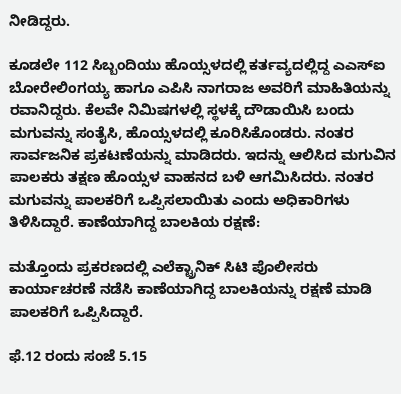ನೀಡಿದ್ದರು.

ಕೂಡಲೇ 112 ಸಿಬ್ಬಂದಿಯು ಹೊಯ್ಸಳದಲ್ಲಿ ಕರ್ತವ್ಯದಲ್ಲಿದ್ದ ಎಎಸ್‌ಐ ಬೋರೇಲಿಂಗಯ್ಯ ಹಾಗೂ ಎಪಿಸಿ ನಾಗರಾಜ ಅವರಿಗೆ ಮಾಹಿತಿಯನ್ನು ರವಾನಿದ್ದರು. ಕೆಲವೇ ನಿಮಿಷಗಳಲ್ಲಿ ಸ್ಥಳಕ್ಕೆ ದೌಡಾಯಿಸಿ ಬಂದು ಮಗುವನ್ನು ಸಂತೈಸಿ, ಹೊಯ್ಸಳದಲ್ಲಿ ಕೂರಿಸಿಕೊಂಡರು. ನಂತರ ಸಾರ್ವಜನಿಕ ಪ್ರಕಟಣೆಯನ್ನು ಮಾಡಿದರು. ಇದನ್ನು ಆಲಿಸಿದ ಮಗುವಿನ ಪಾಲಕರು ತಕ್ಷಣ ಹೊಯ್ಸಳ ವಾಹನದ ಬಳಿ ಆಗಮಿಸಿದರು. ನಂತರ ಮಗುವನ್ನು ಪಾಲಕರಿಗೆ ಒಪ್ಪಿಸಲಾಯಿತು ಎಂದು ಅಧಿಕಾರಿಗಳು ತಿಳಿಸಿದ್ದಾರೆ. ಕಾಣೆಯಾಗಿದ್ದ ಬಾಲಕಿಯ ರಕ್ಷಣೆ:

ಮತ್ತೊಂದು ಪ್ರಕರಣದಲ್ಲಿ ಎಲೆಕ್ಟ್ರಾನಿಕ್‌ ಸಿಟಿ ಪೊಲೀಸರು ಕಾರ್ಯಾಚರಣೆ ನಡೆಸಿ ಕಾಣೆಯಾಗಿದ್ದ ಬಾಲಕಿಯನ್ನು ರಕ್ಷಣೆ ಮಾಡಿ ಪಾಲಕರಿಗೆ ಒಪ್ಪಿಸಿದ್ದಾರೆ.

ಫೆ.12 ರಂದು ಸಂಜೆ 5.15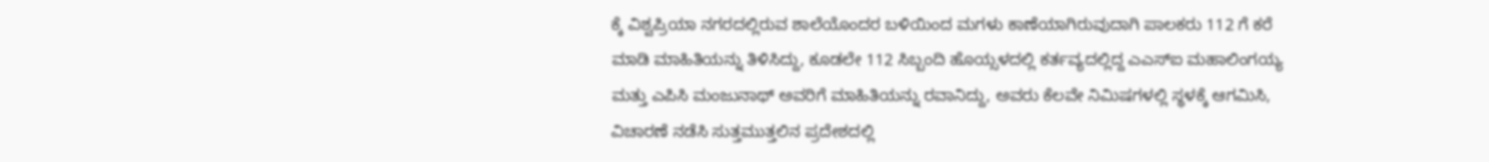ಕ್ಕೆ ವಿಶ್ವಪ್ರಿಯಾ ನಗರದಲ್ಲಿರುವ ಶಾಲೆಯೊಂದರ ಬಳಿಯಿಂದ ಮಗಳು ಕಾಣೆಯಾಗಿರುವುದಾಗಿ ಪಾಲಕರು 112 ಗೆ ಕರೆ ಮಾಡಿ ಮಾಹಿತಿಯನ್ನು ತಿಳಿಸಿದ್ದು, ಕೂಡಲೇ 112 ಸಿಬ್ಬಂದಿ ಹೊಯ್ಸಳದಲ್ಲಿ ಕರ್ತವ್ಯದಲ್ಲಿದ್ದ ಎಎಸ್‌ಐ ಮಹಾಲಿಂಗಯ್ಯ ಮತ್ತು ಎಪಿಸಿ ಮಂಜುನಾಥ್ ಅವರಿಗೆ ಮಾಹಿತಿಯನ್ನು ರವಾನಿದ್ದು, ಅವರು ಕೆಲವೇ ನಿಮಿಷಗಳಲ್ಲಿ ಸ್ಥಳಕ್ಕೆ ಆಗಮಿಸಿ, ವಿಚಾರಣೆ ನಡೆಸಿ ಸುತ್ತಮುತ್ತಲಿನ ಪ್ರದೇಶದಲ್ಲಿ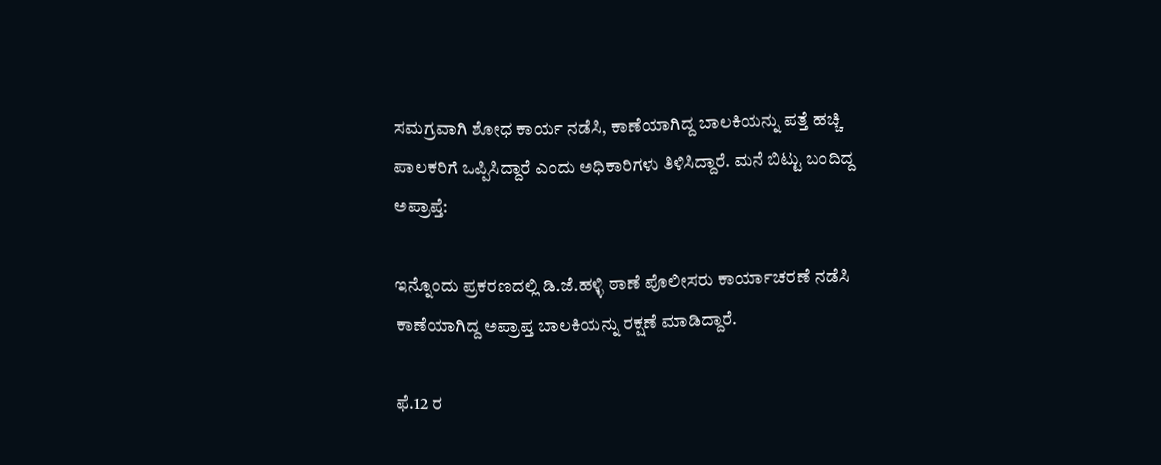ಸಮಗ್ರವಾಗಿ ಶೋಧ ಕಾರ್ಯ ನಡೆಸಿ, ಕಾಣೆಯಾಗಿದ್ದ ಬಾಲಕಿಯನ್ನು ಪತ್ತೆ ಹಚ್ಚಿ ಪಾಲಕರಿಗೆ ಒಪ್ಪಿಸಿದ್ದಾರೆ ಎಂದು ಅಧಿಕಾರಿಗಳು ತಿಳಿಸಿದ್ದಾರೆ. ಮನೆ ಬಿಟ್ಟು ಬಂದಿದ್ದ ಅಪ್ರಾಪ್ತೆ:

ಇನ್ನೊಂದು ಪ್ರಕರಣದಲ್ಲಿ ಡಿ.ಜೆ.ಹಳ್ಳಿ ಠಾಣೆ ಪೊಲೀಸರು ಕಾರ್ಯಾಚರಣೆ ನಡೆಸಿ ಕಾಣೆಯಾಗಿದ್ದ ಅಪ್ರಾಪ್ತ ಬಾಲಕಿಯನ್ನು ರಕ್ಷಣೆ ಮಾಡಿದ್ದಾರೆ.

ಫೆ.12 ರ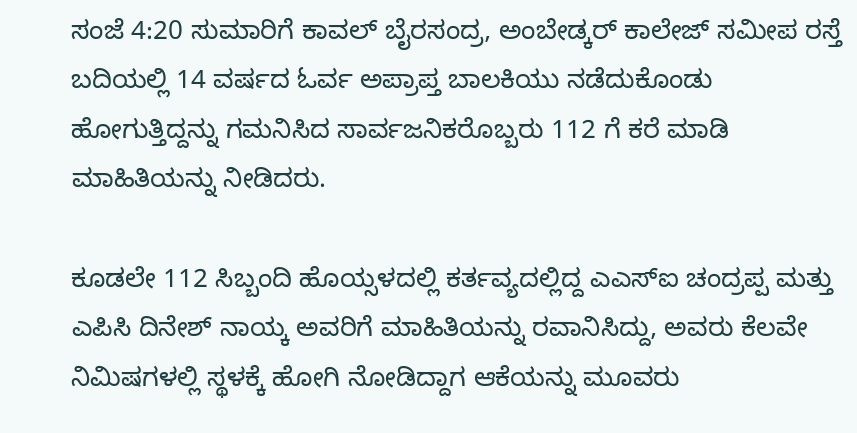ಸಂಜೆ 4:20 ಸುಮಾರಿಗೆ ಕಾವಲ್ ಬೈರಸಂದ್ರ, ಅಂಬೇಡ್ಕರ್ ಕಾಲೇಜ್ ಸಮೀಪ ರಸ್ತೆ ಬದಿಯಲ್ಲಿ 14 ವರ್ಷದ ಓರ್ವ ಅಪ್ರಾಪ್ತ ಬಾಲಕಿಯು ನಡೆದುಕೊಂಡು ಹೋಗುತ್ತಿದ್ದನ್ನು ಗಮನಿಸಿದ ಸಾರ್ವಜನಿಕರೊಬ್ಬರು 112 ಗೆ ಕರೆ ಮಾಡಿ ಮಾಹಿತಿಯನ್ನು ನೀಡಿದರು.

ಕೂಡಲೇ 112 ಸಿಬ್ಬಂದಿ ಹೊಯ್ಸಳದಲ್ಲಿ ಕರ್ತವ್ಯದಲ್ಲಿದ್ದ ಎಎಸ್‌ಐ ಚಂದ್ರಪ್ಪ ಮತ್ತು ಎಪಿಸಿ ದಿನೇಶ್ ನಾಯ್ಕ ಅವರಿಗೆ ಮಾಹಿತಿಯನ್ನು ರವಾನಿಸಿದ್ದು, ಅವರು ಕೆಲವೇ ನಿಮಿಷಗಳಲ್ಲಿ ಸ್ಥಳಕ್ಕೆ ಹೋಗಿ ನೋಡಿದ್ದಾಗ ಆಕೆಯನ್ನು ಮೂವರು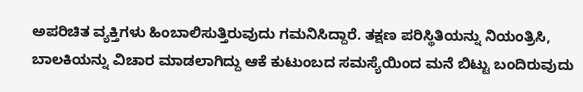ಅಪರಿಚಿತ ವ್ಯಕ್ತಿಗಳು ಹಿಂಬಾಲಿಸುತ್ತಿರುವುದು ಗಮನಿಸಿದ್ದಾರೆ. ತಕ್ಷಣ ಪರಿಸ್ಥಿತಿಯನ್ನು ನಿಯಂತ್ರಿಸಿ, ಬಾಲಕಿಯನ್ನು ವಿಚಾರ ಮಾಡಲಾಗಿದ್ದು ಆಕೆ ಕುಟುಂಬದ ಸಮಸ್ಯೆಯಿಂದ ಮನೆ ಬಿಟ್ಟು ಬಂದಿರುವುದು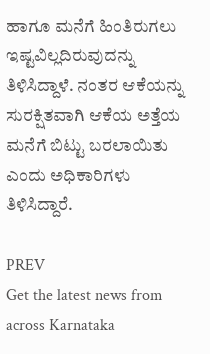ಹಾಗೂ ಮನೆಗೆ ಹಿಂತಿರುಗಲು ಇಷ್ಟವಿಲ್ಲದಿರುವುದನ್ನು ತಿಳಿಸಿದ್ದಾಳೆ. ನಂತರ ಆಕೆಯನ್ನು ಸುರಕ್ಷಿತವಾಗಿ ಆಕೆಯ ಅತ್ತೆಯ ಮನೆಗೆ ಬಿಟ್ಟು ಬರಲಾಯಿತು ಎಂದು ಅಧಿಕಾರಿಗಳು ತಿಳಿಸಿದ್ದಾರೆ.

PREV
Get the latest news from across Karnataka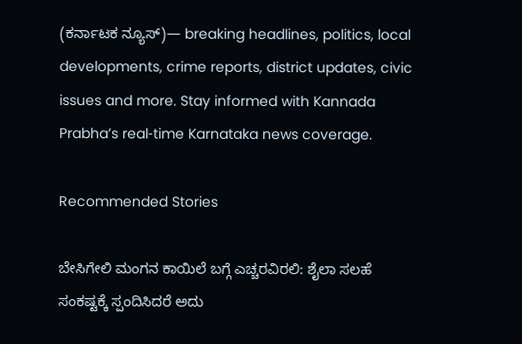(ಕರ್ನಾಟಕ ನ್ಯೂಸ್)— breaking headlines, politics, local developments, crime reports, district updates, civic issues and more. Stay informed with Kannada Prabha’s real‑time Karnataka news coverage.

Recommended Stories

ಬೇಸಿಗೇಲಿ ಮಂಗನ ಕಾಯಿಲೆ ಬಗ್ಗೆ ಎಚ್ಚರವಿರಲಿ: ಶೈಲಾ ಸಲಹೆ
ಸಂಕಷ್ಟಕ್ಕೆ ಸ್ಪಂದಿಸಿದರೆ ಅದು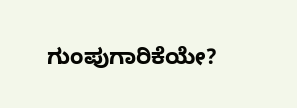ಗುಂಪುಗಾರಿಕೆಯೇ?